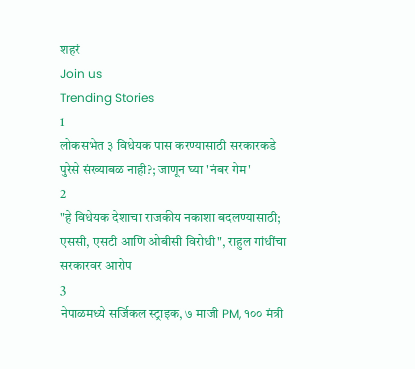शहरं
Join us
Trending Stories
1
लोकसभेत ३ विधेयक पास करण्यासाठी सरकारकडे पुरेसे संख्याबळ नाही?; जाणून घ्या 'नंबर गेम'
2
"हे विधेयक देशाचा राजकीय नकाशा बदलण्यासाठी; एससी, एसटी आणि ओबीसी विरोधी", राहुल गांधींचा सरकारवर आरोप
3
नेपाळमध्ये सर्जिकल स्ट्राइक, ७ माजी PM, १०० मंत्री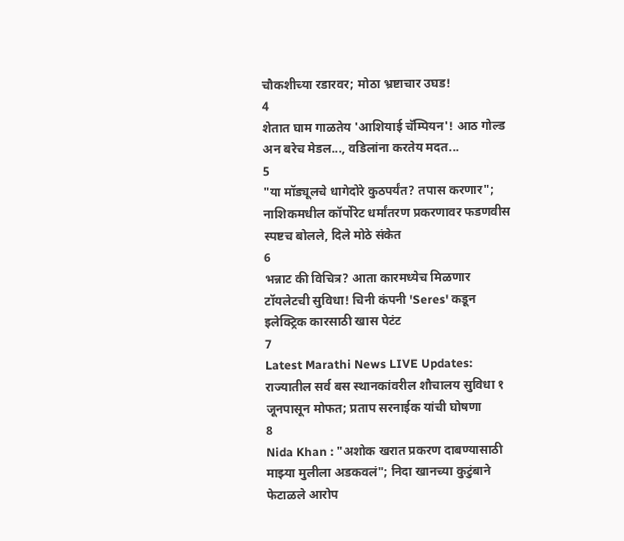चौकशीच्या रडारवर; मोठा भ्रष्टाचार उघड!
4
शेतात घाम गाळतेय 'आशियाई चॅम्पियन'! आठ गोल्ड अन बरेच मेडल..., वडिलांना करतेय मदत...
5
"या मॉड्यूलचे धागेदोरे कुठपर्यंत? तपास करणार"; नाशिकमधील कॉर्पोरेट धर्मांतरण प्रकरणावर फडणवीस स्पष्टच बोलले, दिले मोठे संकेत
6
भन्नाट की विचित्र? आता कारमध्येच मिळणार टॉयलेटची सुविधा! चिनी कंपनी 'Seres' कडून इलेक्ट्रिक कारसाठी खास पेटंट
7
Latest Marathi News LIVE Updates: राज्यातील सर्व बस स्थानकांवरील शौचालय सुविधा १ जूनपासून मोफत; प्रताप सरनाईक यांची घोषणा
8
Nida Khan : "अशोक खरात प्रकरण दाबण्यासाठी माझ्या मुलीला अडकवलं"; निदा खानच्या कुटुंबाने फेटाळले आरोप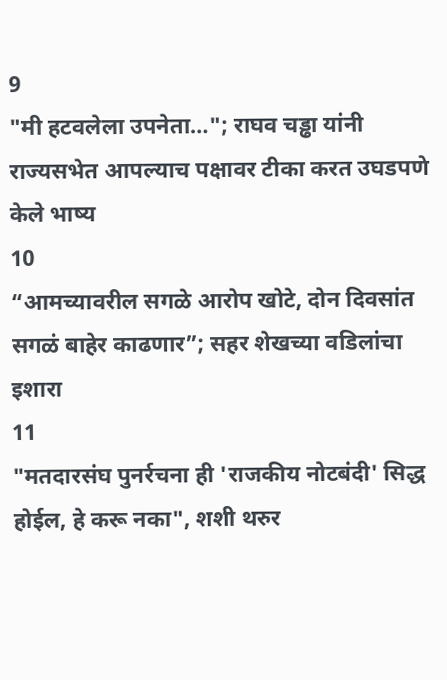9
"मी हटवलेला उपनेता…"; राघव चड्ढा यांनी राज्यसभेत आपल्याच पक्षावर टीका करत उघडपणे केले भाष्य
10
“आमच्यावरील सगळे आरोप खोटे, दोन दिवसांत सगळं बाहेर काढणार”; सहर शेखच्या वडिलांचा इशारा
11
"मतदारसंघ पुनर्रचना ही 'राजकीय नोटबंदी' सिद्ध होईल, हे करू नका", शशी थरुर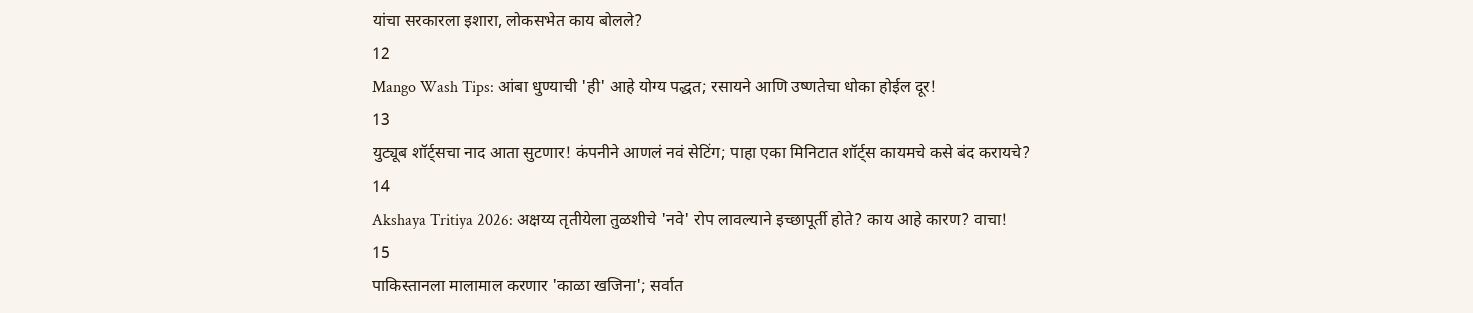यांचा सरकारला इशारा, लोकसभेत काय बोलले?
12
Mango Wash Tips: आंबा धुण्याची 'ही' आहे योग्य पद्धत; रसायने आणि उष्णतेचा धोका होईल दूर!
13
युट्यूब शॉर्ट्सचा नाद आता सुटणार! कंपनीने आणलं नवं सेटिंग; पाहा एका मिनिटात शॉर्ट्स कायमचे कसे बंद करायचे?
14
Akshaya Tritiya 2026: अक्षय्य तृतीयेला तुळशीचे 'नवे' रोप लावल्याने इच्छापूर्ती होते? काय आहे कारण? वाचा!
15
पाकिस्तानला मालामाल करणार 'काळा खजिना'; सर्वात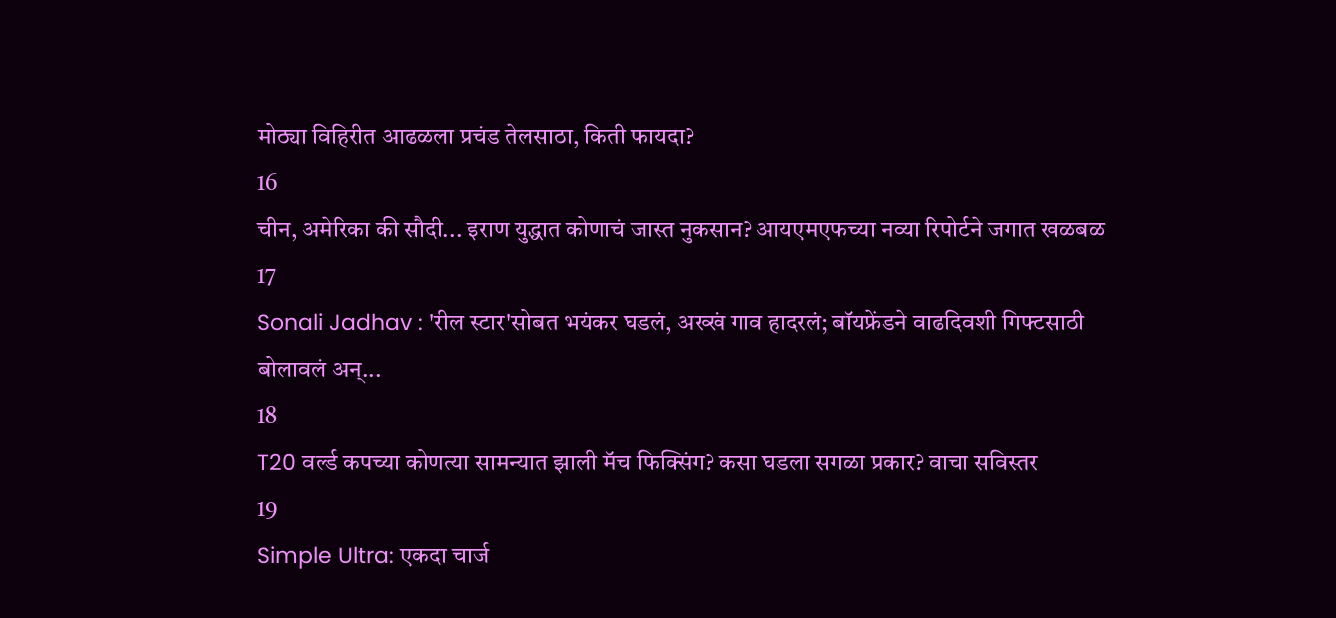मोठ्या विहिरीत आढळला प्रचंड तेलसाठा, किती फायदा?
16
चीन, अमेरिका की सौदी... इराण युद्धात कोणाचं जास्त नुकसान? आयएमएफच्या नव्या रिपोर्टने जगात खळबळ
17
Sonali Jadhav : 'रील स्टार'सोबत भयंकर घडलं, अख्खं गाव हादरलं; बॉयफ्रेंडने वाढदिवशी गिफ्टसाठी बोलावलं अन्...
18
T20 वर्ल्ड कपच्या कोणत्या सामन्यात झाली मॅच फिक्सिंग? कसा घडला सगळा प्रकार? वाचा सविस्तर
19
Simple Ultra: एकदा चार्ज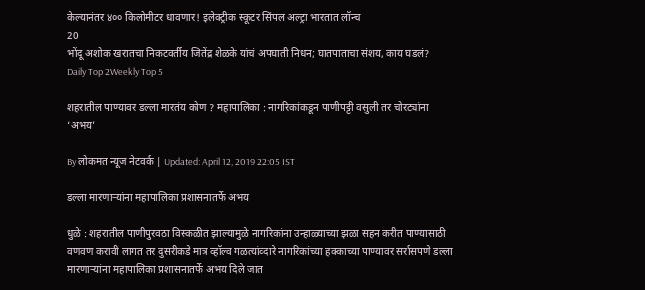केल्यानंतर ४०० किलोमीटर धावणार! इलेक्ट्रीक स्कूटर सिंपल अल्ट्रा भारतात लॉन्च
20
भोंदू अशोक खरातचा निकटवर्तीय जितेंद्र शेळके यांचं अपघाती निधन; घातपाताचा संशय, काय घडलं?
Daily Top 2Weekly Top 5

शहरातील पाण्यावर डल्ला मारतंय कोण ? महापालिका : नागरिकांकडून पाणीपट्टी वसुली तर चोरट्यांना ‘अभय’

By लोकमत न्यूज नेटवर्क | Updated: April 12, 2019 22:05 IST

डल्ला मारणाऱ्यांना महापालिका प्रशासनातर्फे अभय

धुळे : शहरातील पाणीपुरवठा विस्कळीत झाल्यामुळे नागरिकांना उन्हाळ्याच्या झळा सहन करीत पाण्यासाठी वणवण करावी लागत तर दुसरीकडे मात्र व्हॉल्व गळत्यांव्दारे नागरिकांच्या हक्काच्या पाण्यावर सर्रासपणे डल्ला मारणाऱ्यांना महापालिका प्रशासनातर्फे अभय दिले जात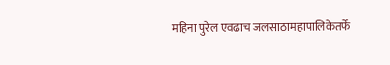महिना पुरेल एवढाच जलसाठामहापालिकेतर्फे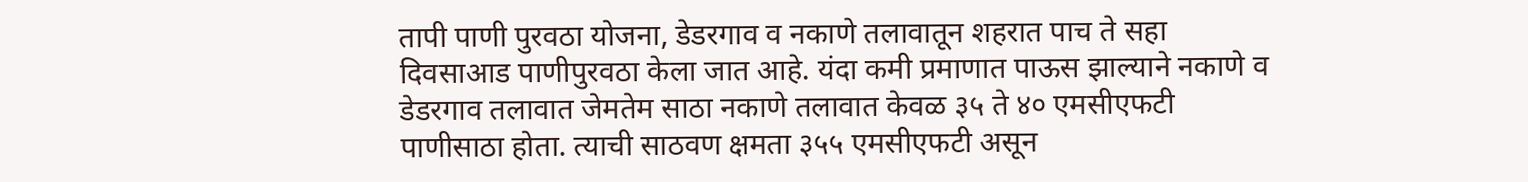तापी पाणी पुरवठा योजना, डेडरगाव व नकाणे तलावातून शहरात पाच ते सहा दिवसाआड पाणीपुरवठा केला जात आहे. यंदा कमी प्रमाणात पाऊस झाल्याने नकाणे व डेडरगाव तलावात जेमतेम साठा नकाणे तलावात केवळ ३५ ते ४० एमसीएफटी पाणीसाठा होता. त्याची साठवण क्षमता ३५५ एमसीएफटी असून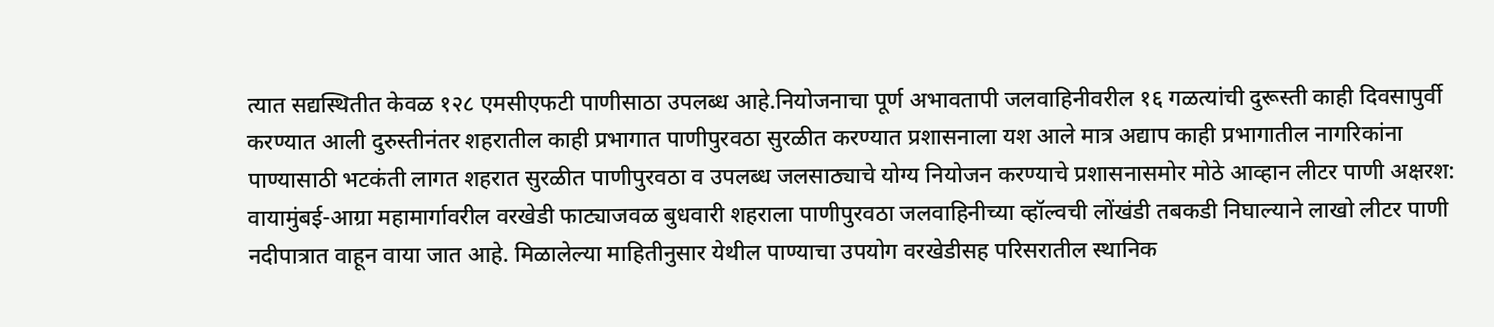त्यात सद्यस्थितीत केवळ १२८ एमसीएफटी पाणीसाठा उपलब्ध आहे.नियोजनाचा पूर्ण अभावतापी जलवाहिनीवरील १६ गळत्यांची दुरूस्ती काही दिवसापुर्वी करण्यात आली दुरुस्तीनंतर शहरातील काही प्रभागात पाणीपुरवठा सुरळीत करण्यात प्रशासनाला यश आले मात्र अद्याप काही प्रभागातील नागरिकांना पाण्यासाठी भटकंती लागत शहरात सुरळीत पाणीपुरवठा व उपलब्ध जलसाठ्याचे योग्य नियोजन करण्याचे प्रशासनासमोर मोठे आव्हान लीटर पाणी अक्षरश: वायामुंबई-आग्रा महामार्गावरील वरखेडी फाट्याजवळ बुधवारी शहराला पाणीपुरवठा जलवाहिनीच्या व्हॉल्वची लोंखंडी तबकडी निघाल्याने लाखो लीटर पाणी नदीपात्रात वाहून वाया जात आहे. मिळालेल्या माहितीनुसार येथील पाण्याचा उपयोग वरखेडीसह परिसरातील स्थानिक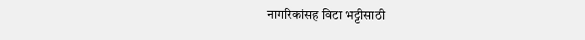नागरिकांसह विटा भट्टीसाठी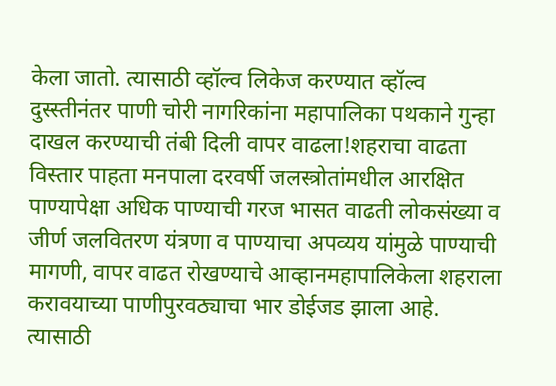केला जातो. त्यासाठी व्हॉल्व लिकेज करण्यात व्हॉल्व दुस्स्तीनंतर पाणी चोरी नागरिकांना महापालिका पथकाने गुन्हा दाखल करण्याची तंबी दिली वापर वाढला!शहराचा वाढता विस्तार पाहता मनपाला दरवर्षी जलस्त्रोतांमधील आरक्षित पाण्यापेक्षा अधिक पाण्याची गरज भासत वाढती लोकसंख्या व जीर्ण जलवितरण यंत्रणा व पाण्याचा अपव्यय यांमुळे पाण्याची मागणी, वापर वाढत रोखण्याचे आव्हानमहापालिकेला शहराला करावयाच्या पाणीपुरवठ्याचा भार डोईजड झाला आहे. त्यासाठी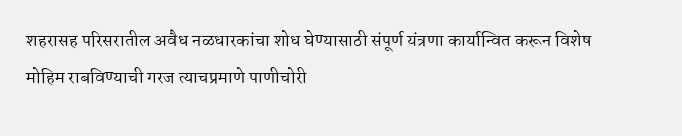शहरासह परिसरातील अवैध नळधारकांचा शोध घेण्यासाठी संपूर्ण यंत्रणा कार्यान्वित करून विशेष मोहिम राबविण्याची गरज त्याचप्रमाणे पाणीचोरी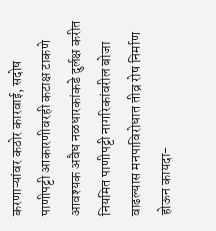करणाऱ्यांवर कठोर कारवाई, सदोष पाणीपट्टी आकारणीवरही कटाक्ष टाकणे आवश्यक अवैध नळधारकांकडे दुर्लक्ष करीत नियमित पाणीपट्टी नागरिकांवरील बोजा वाढल्यास मनपाविरोधात तीव्र रोष निर्माण होऊन कायदा-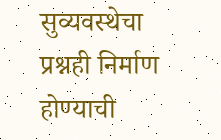सुव्यवस्थेचा प्रश्नही निर्माण होण्याची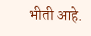भीती आहे.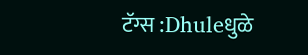टॅग्स :Dhuleधुळे